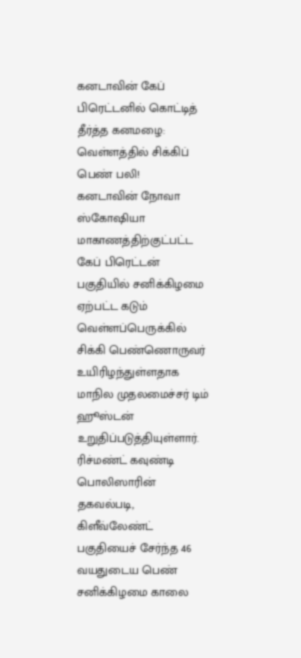கனடாவின் கேப் பிரெட்டனில் கொட்டித் தீர்த்த கனமழை: வெள்ளத்தில் சிக்கிப் பெண் பலி!
கனடாவின் நோவா ஸ்கோஷியா மாகாணத்திற்குட்பட்ட கேப் பிரெட்டன் பகுதியில் சனிக்கிழமை ஏற்பட்ட கடும் வெள்ளப்பெருக்கில் சிக்கி பெண்ணொருவர் உயிரிழந்துள்ளதாக மாநில முதலமைச்சர் டிம் ஹூஸ்டன் உறுதிப்படுத்தியுள்ளார்.
ரிச்மண்ட் கவுண்டி பொலிஸாரின் தகவல்படி, கிளீவ்லேண்ட் பகுதியைச் சேர்ந்த 46 வயதுடைய பெண் சனிக்கிழமை காலை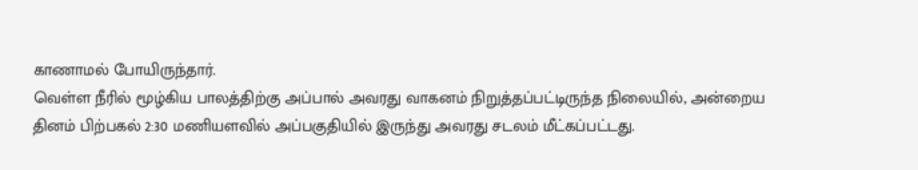காணாமல் போயிருந்தார்.
வெள்ள நீரில் மூழ்கிய பாலத்திற்கு அப்பால் அவரது வாகனம் நிறுத்தப்பட்டிருந்த நிலையில், அன்றைய தினம் பிற்பகல் 2:30 மணியளவில் அப்பகுதியில் இருந்து அவரது சடலம் மீட்கப்பட்டது.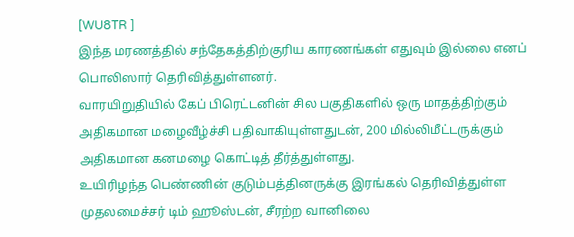[WU8TR ]
இந்த மரணத்தில் சந்தேகத்திற்குரிய காரணங்கள் எதுவும் இல்லை எனப் பொலிஸார் தெரிவித்துள்ளனர்.
வாரயிறுதியில் கேப் பிரெட்டனின் சில பகுதிகளில் ஒரு மாதத்திற்கும் அதிகமான மழைவீழ்ச்சி பதிவாகியுள்ளதுடன், 200 மில்லிமீட்டருக்கும் அதிகமான கனமழை கொட்டித் தீர்த்துள்ளது.
உயிரிழந்த பெண்ணின் குடும்பத்தினருக்கு இரங்கல் தெரிவித்துள்ள முதலமைச்சர் டிம் ஹூஸ்டன், சீரற்ற வானிலை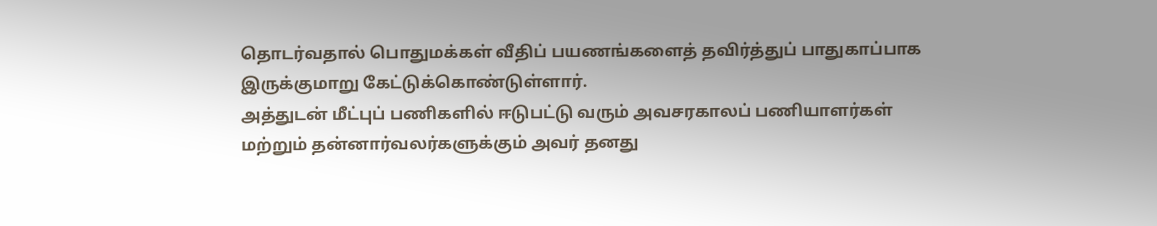தொடர்வதால் பொதுமக்கள் வீதிப் பயணங்களைத் தவிர்த்துப் பாதுகாப்பாக இருக்குமாறு கேட்டுக்கொண்டுள்ளார்.
அத்துடன் மீட்புப் பணிகளில் ஈடுபட்டு வரும் அவசரகாலப் பணியாளர்கள் மற்றும் தன்னார்வலர்களுக்கும் அவர் தனது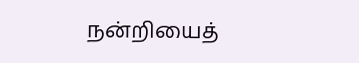நன்றியைத்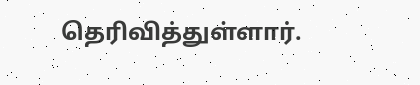தெரிவித்துள்ளார்.